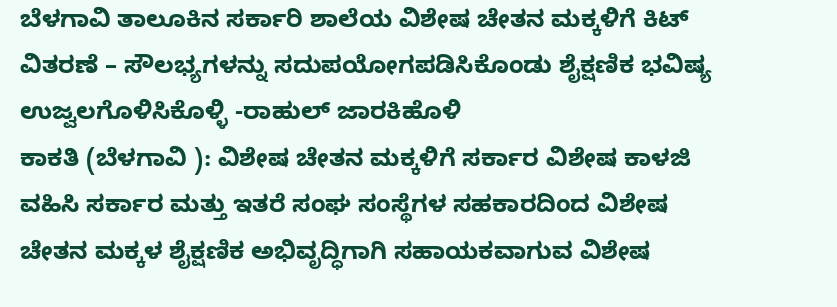ಬೆಳಗಾವಿ ತಾಲೂಕಿನ ಸರ್ಕಾರಿ ಶಾಲೆಯ ವಿಶೇಷ ಚೇತನ ಮಕ್ಕಳಿಗೆ ಕಿಟ್ ವಿತರಣೆ – ಸೌಲಭ್ಯಗಳನ್ನು ಸದುಪಯೋಗಪಡಿಸಿಕೊಂಡು ಶೈಕ್ಷಣಿಕ ಭವಿಷ್ಯ ಉಜ್ವಲಗೊಳಿಸಿಕೊಳ್ಳಿ -ರಾಹುಲ್ ಜಾರಕಿಹೊಳಿ
ಕಾಕತಿ (ಬೆಳಗಾವಿ ): ವಿಶೇಷ ಚೇತನ ಮಕ್ಕಳಿಗೆ ಸರ್ಕಾರ ವಿಶೇಷ ಕಾಳಜಿ ವಹಿಸಿ ಸರ್ಕಾರ ಮತ್ತು ಇತರೆ ಸಂಘ ಸಂಸ್ಥೆಗಳ ಸಹಕಾರದಿಂದ ವಿಶೇಷ ಚೇತನ ಮಕ್ಕಳ ಶೈಕ್ಷಣಿಕ ಅಭಿವೃದ್ಧಿಗಾಗಿ ಸಹಾಯಕವಾಗುವ ವಿಶೇಷ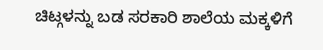ಚಿಟ್ಗಳನ್ನು ಬಡ ಸರಕಾರಿ ಶಾಲೆಯ ಮಕ್ಕಳಿಗೆ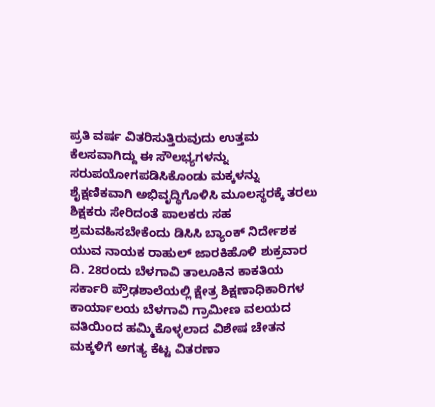ಪ್ರತಿ ವರ್ಷ ವಿತರಿಸುತ್ತಿರುವುದು ಉತ್ತಮ ಕೆಲಸವಾಗಿದ್ದು ಈ ಸೌಲಭ್ಯಗಳನ್ನು ಸರುಪಯೋಗಪಡಿಸಿಕೊಂಡು ಮಕ್ಕಳನ್ನು ಶೈಕ್ಷಣಿಕವಾಗಿ ಅಭಿವೃದ್ಧಿಗೊಳಿಸಿ ಮೂಲಸ್ಥರಕ್ಕೆ ತರಲು ಶಿಕ್ಷಕರು ಸೇರಿದಂತೆ ಪಾಲಕರು ಸಹ ಶ್ರಮವಹಿಸಬೇಕೆಂದು ಡಿಸಿಸಿ ಬ್ಯಾಂಕ್ ನಿರ್ದೇಶಕ ಯುವ ನಾಯಕ ರಾಹುಲ್ ಜಾರಕಿಹೊಳಿ ಶುಕ್ರವಾರ ದಿ. 28ರಂದು ಬೆಳಗಾವಿ ತಾಲೂಕಿನ ಕಾಕತಿಯ ಸರ್ಕಾರಿ ಪ್ರೌಢಶಾಲೆಯಲ್ಲಿ ಕ್ಷೇತ್ರ ಶಿಕ್ಷಣಾಧಿಕಾರಿಗಳ ಕಾರ್ಯಾಲಯ ಬೆಳಗಾವಿ ಗ್ರಾಮೀಣ ವಲಯದ ವತಿಯಿಂದ ಹಮ್ಮಿಕೊಳ್ಳಲಾದ ವಿಶೇಷ ಚೇತನ ಮಕ್ಕಳಿಗೆ ಅಗತ್ಯ ಕೆಟ್ಟ ವಿತರಣಾ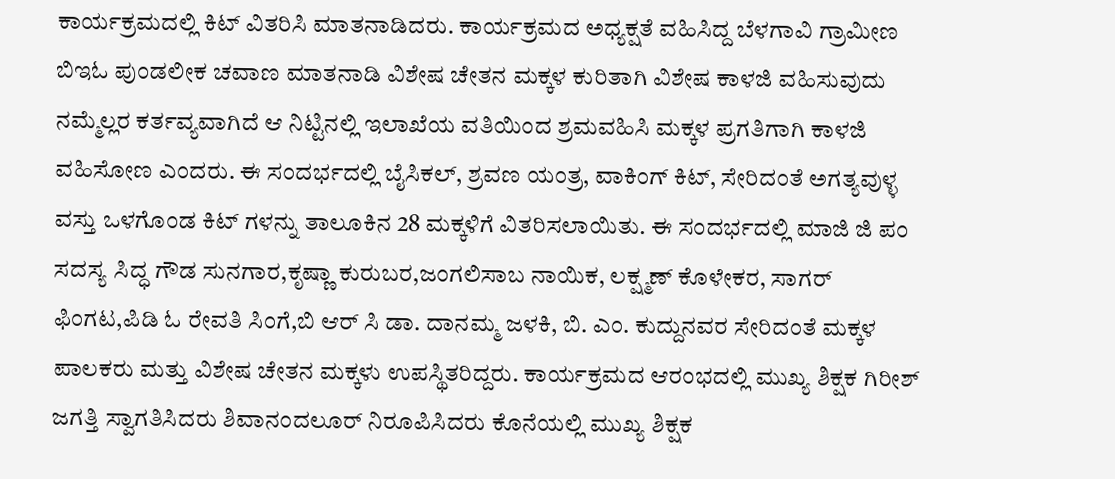ಕಾರ್ಯಕ್ರಮದಲ್ಲಿ ಕಿಟ್ ವಿತರಿಸಿ ಮಾತನಾಡಿದರು. ಕಾರ್ಯಕ್ರಮದ ಅಧ್ಯಕ್ಷತೆ ವಹಿಸಿದ್ದ ಬೆಳಗಾವಿ ಗ್ರಾಮೀಣ ಬಿಇಓ ಪುಂಡಲೀಕ ಚವಾಣ ಮಾತನಾಡಿ ವಿಶೇಷ ಚೇತನ ಮಕ್ಕಳ ಕುರಿತಾಗಿ ವಿಶೇಷ ಕಾಳಜಿ ವಹಿಸುವುದು ನಮ್ಮೆಲ್ಲರ ಕರ್ತವ್ಯವಾಗಿದೆ ಆ ನಿಟ್ಟಿನಲ್ಲಿ ಇಲಾಖೆಯ ವತಿಯಿಂದ ಶ್ರಮವಹಿಸಿ ಮಕ್ಕಳ ಪ್ರಗತಿಗಾಗಿ ಕಾಳಜಿ ವಹಿಸೋಣ ಎಂದರು. ಈ ಸಂದರ್ಭದಲ್ಲಿ ಬೈಸಿಕಲ್, ಶ್ರವಣ ಯಂತ್ರ, ವಾಕಿಂಗ್ ಕಿಟ್, ಸೇರಿದಂತೆ ಅಗತ್ಯವುಳ್ಳ ವಸ್ತು ಒಳಗೊಂಡ ಕಿಟ್ ಗಳನ್ನು ತಾಲೂಕಿನ 28 ಮಕ್ಕಳಿಗೆ ವಿತರಿಸಲಾಯಿತು. ಈ ಸಂದರ್ಭದಲ್ಲಿ ಮಾಜಿ ಜಿ ಪಂ ಸದಸ್ಯ ಸಿದ್ಧ ಗೌಡ ಸುನಗಾರ,ಕೃಷ್ಣಾ ಕುರುಬರ,ಜಂಗಲಿಸಾಬ ನಾಯಿಕ, ಲಕ್ಷ್ಮಣ್ ಕೊಳೇಕರ, ಸಾಗರ್ ಫಿಂಗಟ,ಪಿಡಿ ಓ ರೇವತಿ ಸಿಂಗೆ,ಬಿ ಆರ್ ಸಿ ಡಾ. ದಾನಮ್ಮ ಜಳಕಿ, ಬಿ. ಎಂ. ಕುದ್ದುನವರ ಸೇರಿದಂತೆ ಮಕ್ಕಳ ಪಾಲಕರು ಮತ್ತು ವಿಶೇಷ ಚೇತನ ಮಕ್ಕಳು ಉಪಸ್ಥಿತರಿದ್ದರು. ಕಾರ್ಯಕ್ರಮದ ಆರಂಭದಲ್ಲಿ ಮುಖ್ಯ ಶಿಕ್ಷಕ ಗಿರೀಶ್ ಜಗತ್ತಿ ಸ್ವಾಗತಿಸಿದರು ಶಿವಾನಂದಲೂರ್ ನಿರೂಪಿಸಿದರು ಕೊನೆಯಲ್ಲಿ ಮುಖ್ಯ ಶಿಕ್ಷಕ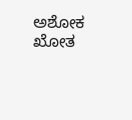ಅಶೋಕ ಖೋತ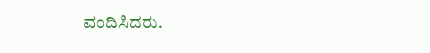ವಂದಿಸಿದರು.